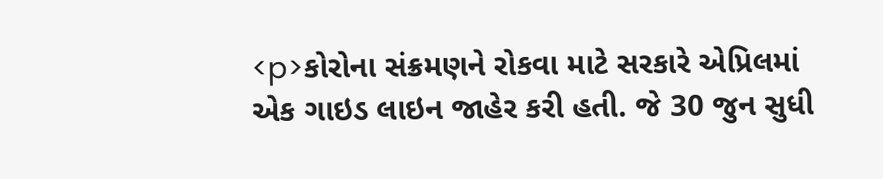<p>કોરોના સંક્રમણને રોકવા માટે સરકારે એપ્રિલમાં એક ગાઇડ લાઇન જાહેર કરી હતી. જે 30 જુન સુધી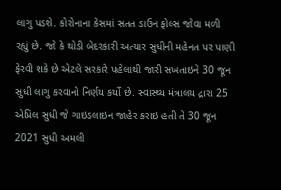લાગુ પડશે. કોરોનાના કેસમાં સતત ડાઉન ફોલ્સ જોવા મળી રહ્યું છે. જો કે થોડી બેદરકારી અત્યાર સુધીની મહેનત પર પાણી ફેરવી શકે છે એટલે સરકારે પહેલાથી જારી સખતાઇને 30 જૂન સુધી લાગુ કરવાનો નિર્ણય કર્યો છે. સ્વાસ્થ્ય મંત્રાલય દ્રારા 25 એપ્રિલ સુધી જે ગાઇડલાઇન જાહેર કરાઇ હતી તે 30 જૂન 2021 સુધી અમલી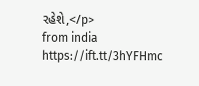રહેશે,</p>
from india https://ift.tt/3hYFHmc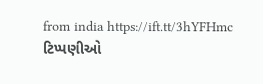from india https://ift.tt/3hYFHmc
ટિપ્પણીઓ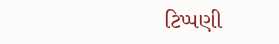ટિપ્પણી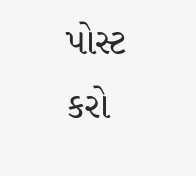પોસ્ટ કરો